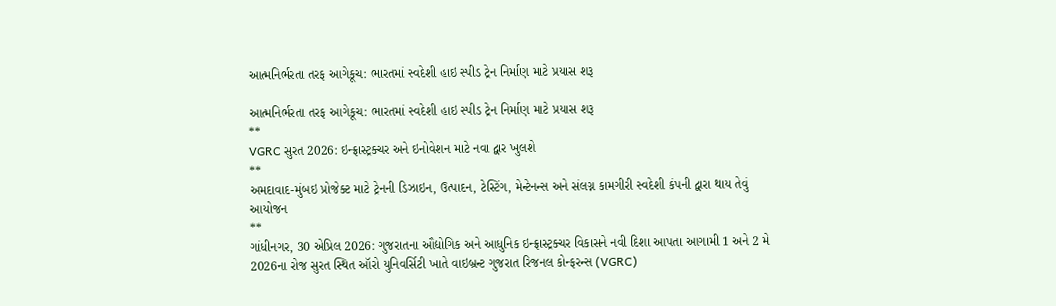આત્મનિર્ભરતા તરફ આગેકૂચ: ભારતમાં સ્વદેશી હાઇ સ્પીડ ટ્રેન નિર્માણ માટે પ્રયાસ શરૂ

આત્મનિર્ભરતા તરફ આગેકૂચ: ભારતમાં સ્વદેશી હાઇ સ્પીડ ટ્રેન નિર્માણ માટે પ્રયાસ શરૂ
**
VGRC સુરત 2026: ઇન્ફ્રાસ્ટ્રક્ચર અને ઇનોવેશન માટે નવા દ્વાર ખુલશે
**
અમદાવાદ-મુંબઇ પ્રોજેક્ટ માટે ટ્રેનની ડિઝાઇન, ઉત્પાદન, ટેસ્ટિંગ, મેન્ટેનન્સ અને સંલગ્ન કામગીરી સ્વદેશી કંપની દ્વારા થાય તેવું આયોજન
**
ગાંધીનગર, 30 એપ્રિલ 2026: ગુજરાતના ઔદ્યોગિક અને આધુનિક ઇન્ફ્રાસ્ટ્રક્ચર વિકાસને નવી દિશા આપતા આગામી 1 અને 2 મે 2026ના રોજ સુરત સ્થિત ઑરો યુનિવર્સિટી ખાતે વાઇબ્રન્ટ ગુજરાત રિજનલ કોન્ફરન્સ (VGRC)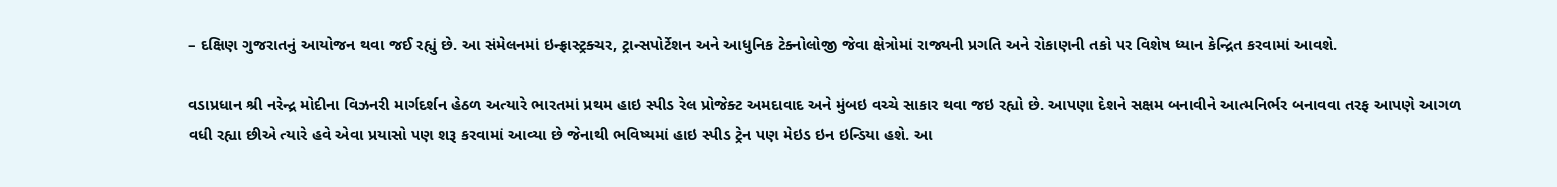– દક્ષિણ ગુજરાતનું આયોજન થવા જઈ રહ્યું છે. આ સંમેલનમાં ઇન્ફ્રાસ્ટ્રક્ચર, ટ્રાન્સપોર્ટેશન અને આધુનિક ટેક્નોલોજી જેવા ક્ષેત્રોમાં રાજ્યની પ્રગતિ અને રોકાણની તકો પર વિશેષ ધ્યાન કેન્દ્રિત કરવામાં આવશે.

વડાપ્રધાન શ્રી નરેન્દ્ર મોદીના વિઝનરી માર્ગદર્શન હેઠળ અત્યારે ભારતમાં પ્રથમ હાઇ સ્પીડ રેલ પ્રોજેક્ટ અમદાવાદ અને મુંબઇ વચ્ચે સાકાર થવા જઇ રહ્યો છે. આપણા દેશને સક્ષમ બનાવીને આત્મનિર્ભર બનાવવા તરફ આપણે આગળ વધી રહ્યા છીએ ત્યારે હવે એવા પ્રયાસો પણ શરૂ કરવામાં આવ્યા છે જેનાથી ભવિષ્યમાં હાઇ સ્પીડ ટ્રેન પણ મેઇડ ઇન ઇન્ડિયા હશે. આ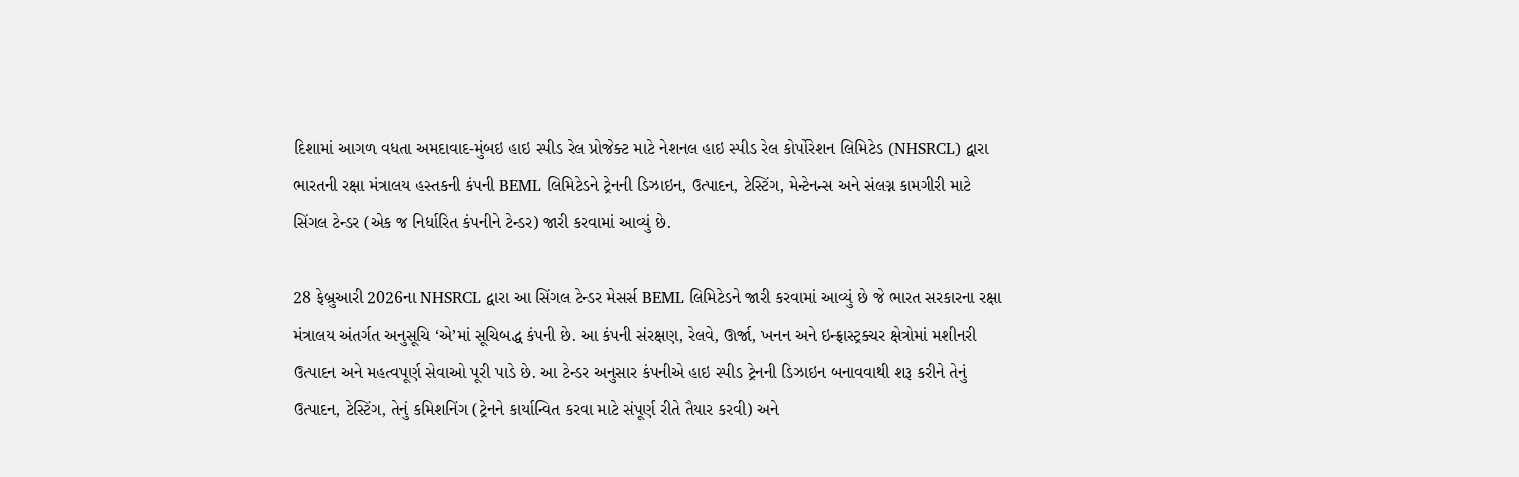દિશામાં આગળ વધતા અમદાવાદ-મુંબઇ હાઇ સ્પીડ રેલ પ્રોજેક્ટ માટે નેશનલ હાઇ સ્પીડ રેલ કોર્પોરેશન લિમિટેડ (NHSRCL) દ્વારા ભારતની રક્ષા મંત્રાલય હસ્તકની કંપની BEML લિમિટેડને ટ્રેનની ડિઝાઇન, ઉત્પાદન, ટેસ્ટિંગ, મેન્ટેનન્સ અને સંલગ્ન કામગીરી માટે સિંગલ ટેન્ડર (એક જ નિર્ધારિત કંપનીને ટેન્ડર) જારી કરવામાં આવ્યું છે.

28 ફેબ્રુઆરી 2026ના NHSRCL દ્વારા આ સિંગલ ટેન્ડર મેસર્સ BEML લિમિટેડને જારી કરવામાં આવ્યું છે જે ભારત સરકારના રક્ષા મંત્રાલય અંતર્ગત અનુસૂચિ ‘એ’માં સૂચિબદ્ધ કંપની છે. આ કંપની સંરક્ષણ, રેલવે, ઊર્જા, ખનન અને ઇન્ફ્રાસ્ટ્રક્ચર ક્ષેત્રોમાં મશીનરી ઉત્પાદન અને મહત્વપૂર્ણ સેવાઓ પૂરી પાડે છે. આ ટેન્ડર અનુસાર કંપનીએ હાઇ સ્પીડ ટ્રેનની ડિઝાઇન બનાવવાથી શરૂ કરીને તેનું ઉત્પાદન, ટેસ્ટિંગ, તેનું કમિશનિંગ (ટ્રેનને કાર્યાન્વિત કરવા માટે સંપૂર્ણ રીતે તૈયાર કરવી) અને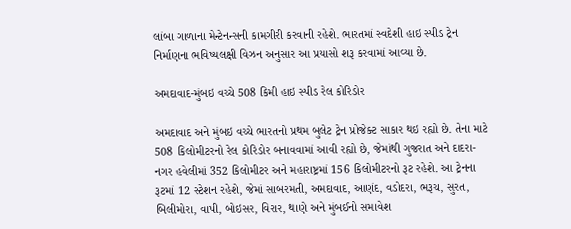લાંબા ગાળાના મેન્ટેનન્સની કામગીરી કરવાની રહેશે. ભારતમાં સ્વદેશી હાઇ સ્પીડ ટ્રેન નિર્માણના ભવિષ્યલક્ષી વિઝન અનુસાર આ પ્રયાસો શરૂ કરવામાં આવ્યા છે.

અમદાવાદ-મુંબઇ વચ્ચે 508 કિમી હાઇ સ્પીડ રેલ કોરિડોર

અમદાવાદ અને મુંબઇ વચ્ચે ભારતનો પ્રથમ બુલેટ ટ્રેન પ્રોજેક્ટ સાકાર થઇ રહ્યો છે. તેના માટે 508 કિલોમીટરનો રેલ કોરિડોર બનાવવામાં આવી રહ્યો છે, જેમાંથી ગુજરાત અને દાદરા-નગર હવેલીમાં 352 કિલોમીટર અને મહારાષ્ટ્રમાં 156 કિલોમીટરનો રૂટ રહેશે. આ ટ્રેનના રૂટમાં 12 સ્ટેશન રહેશે, જેમાં સાબરમતી, અમદાવાદ, આણંદ, વડોદરા, ભરૂચ, સુરત, બિલીમોરા, વાપી, બોઇસર, વિરાર, થાણે અને મુંબઈનો સમાવેશ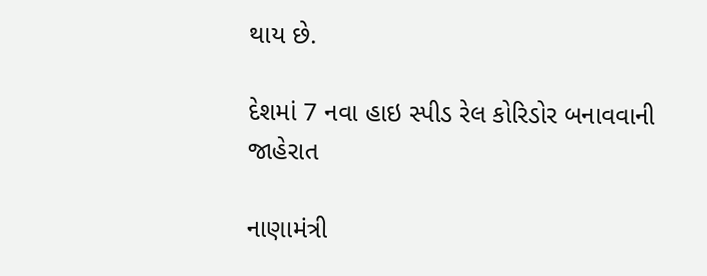થાય છે.

દેશમાં 7 નવા હાઇ સ્પીડ રેલ કોરિડોર બનાવવાની જાહેરાત

નાણામંત્રી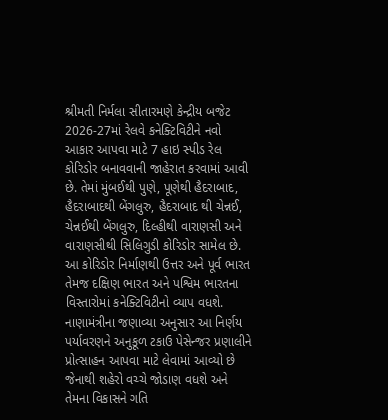શ્રીમતી નિર્મલા સીતારમણે કેન્દ્રીય બજેટ 2026-27માં રેલવે કનેક્ટિવિટીને નવો આકાર આપવા માટે 7 હાઇ સ્પીડ રેલ કોરિડોર બનાવવાની જાહેરાત કરવામાં આવી છે. તેમાં મુંબઈથી પુણે, પૂણેથી હૈદરાબાદ, હૈદરાબાદથી બેંગલુરુ, હૈદરાબાદ થી ચેન્નઈ, ચેન્નઈથી બેંગલુરુ, દિલ્હીથી વારાણસી અને વારાણસીથી સિલિગુડી કોરિડોર સામેલ છે. આ કોરિડોર નિર્માણથી ઉત્તર અને પૂર્વ ભારત તેમજ દક્ષિણ ભારત અને પશ્વિમ ભારતના વિસ્તારોમાં કનેક્ટિવિટીનો વ્યાપ વધશે. નાણામંત્રીના જણાવ્યા અનુસાર આ નિર્ણય પર્યાવરણને અનુકૂળ ટકાઉ પેસેન્જર પ્રણાલીને પ્રોત્સાહન આપવા માટે લેવામાં આવ્યો છે જેનાથી શહેરો વચ્ચે જોડાણ વધશે અને તેમના વિકાસને ગતિ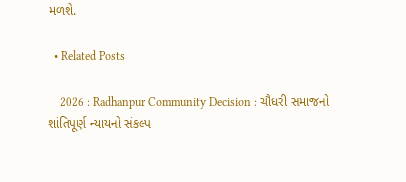મળશે.

  • Related Posts

    2026 : Radhanpur Community Decision : ચૌધરી સમાજનો શાંતિપૂર્ણ ન્યાયનો સંકલ્પ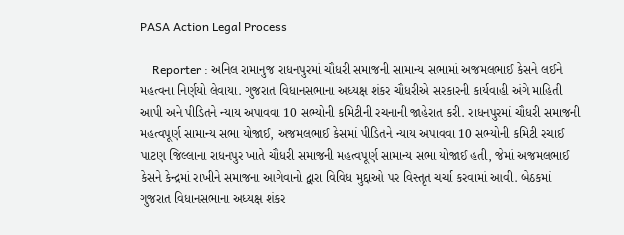PASA Action Legal Process

    Reporter : અનિલ રામાનુજ રાધનપુરમાં ચૌધરી સમાજની સામાન્ય સભામાં અજમલભાઈ કેસને લઈને મહત્વના નિર્ણયો લેવાયા. ગુજરાત વિધાનસભાના અધ્યક્ષ શંકર ચૌધરીએ સરકારની કાર્યવાહી અંગે માહિતી આપી અને પીડિતને ન્યાય અપાવવા 10 સભ્યોની કમિટીની રચનાની જાહેરાત કરી. રાધનપુરમાં ચૌધરી સમાજની મહત્વપૂર્ણ સામાન્ય સભા યોજાઈ, અજમલભાઈ કેસમાં પીડિતને ન્યાય અપાવવા 10 સભ્યોની કમિટી રચાઈ પાટણ જિલ્લાના રાધનપુર ખાતે ચૌધરી સમાજની મહત્વપૂર્ણ સામાન્ય સભા યોજાઈ હતી, જેમાં અજમલભાઈ કેસને કેન્દ્રમાં રાખીને સમાજના આગેવાનો દ્વારા વિવિધ મુદ્દાઓ પર વિસ્તૃત ચર્ચા કરવામાં આવી. બેઠકમાં ગુજરાત વિધાનસભાના અધ્યક્ષ શંકર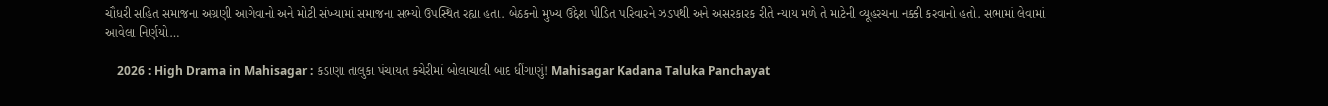ચૌધરી સહિત સમાજના અગ્રણી આગેવાનો અને મોટી સંખ્યામાં સમાજના સભ્યો ઉપસ્થિત રહ્યા હતા. બેઠકનો મુખ્ય ઉદ્દેશ પીડિત પરિવારને ઝડપથી અને અસરકારક રીતે ન્યાય મળે તે માટેની વ્યૂહરચના નક્કી કરવાનો હતો. સભામાં લેવામાં આવેલા નિર્ણયો…

    2026 : High Drama in Mahisagar : કડાણા તાલુકા પંચાયત કચેરીમાં બોલાચાલી બાદ ધીંગાણું! Mahisagar Kadana Taluka Panchayat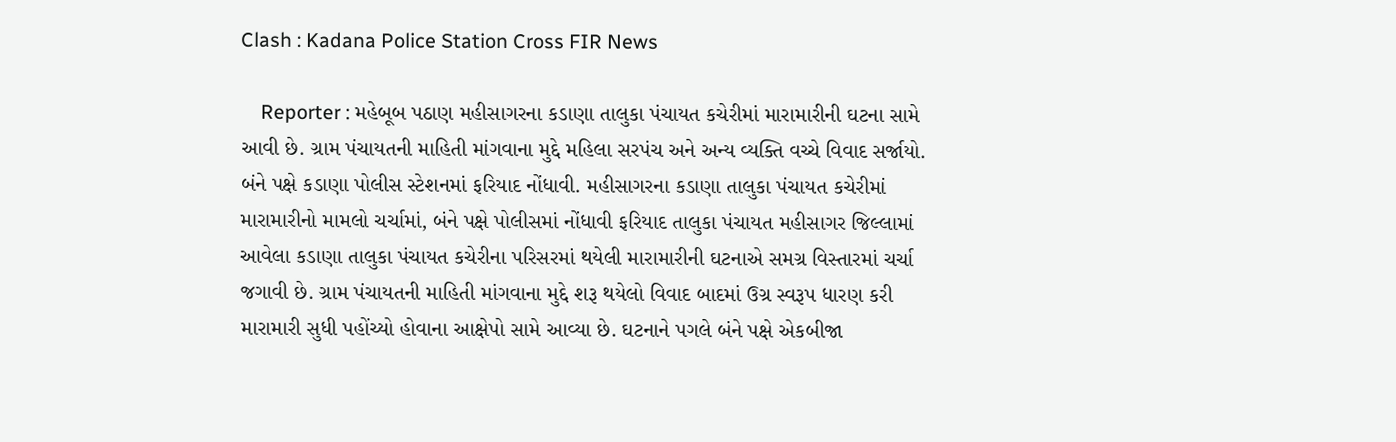Clash : Kadana Police Station Cross FIR News

    Reporter : મહેબૂબ પઠાણ મહીસાગરના કડાણા તાલુકા પંચાયત કચેરીમાં મારામારીની ઘટના સામે આવી છે. ગ્રામ પંચાયતની માહિતી માંગવાના મુદ્દે મહિલા સરપંચ અને અન્ય વ્યક્તિ વચ્ચે વિવાદ સર્જાયો. બંને પક્ષે કડાણા પોલીસ સ્ટેશનમાં ફરિયાદ નોંધાવી. મહીસાગરના કડાણા તાલુકા પંચાયત કચેરીમાં મારામારીનો મામલો ચર્ચામાં, બંને પક્ષે પોલીસમાં નોંધાવી ફરિયાદ તાલુકા પંચાયત મહીસાગર જિલ્લામાં આવેલા કડાણા તાલુકા પંચાયત કચેરીના પરિસરમાં થયેલી મારામારીની ઘટનાએ સમગ્ર વિસ્તારમાં ચર્ચા જગાવી છે. ગ્રામ પંચાયતની માહિતી માંગવાના મુદ્દે શરૂ થયેલો વિવાદ બાદમાં ઉગ્ર સ્વરૂપ ધારણ કરી મારામારી સુધી પહોંચ્યો હોવાના આક્ષેપો સામે આવ્યા છે. ઘટનાને પગલે બંને પક્ષે એકબીજા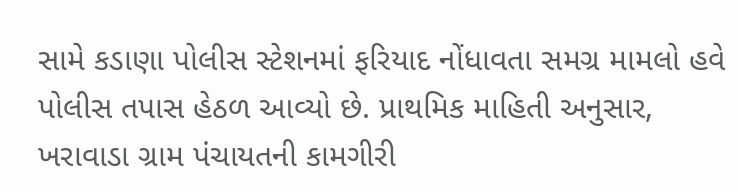સામે કડાણા પોલીસ સ્ટેશનમાં ફરિયાદ નોંધાવતા સમગ્ર મામલો હવે પોલીસ તપાસ હેઠળ આવ્યો છે. પ્રાથમિક માહિતી અનુસાર, ખરાવાડા ગ્રામ પંચાયતની કામગીરી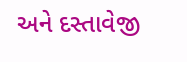અને દસ્તાવેજી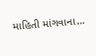માહિતી માંગવાના…